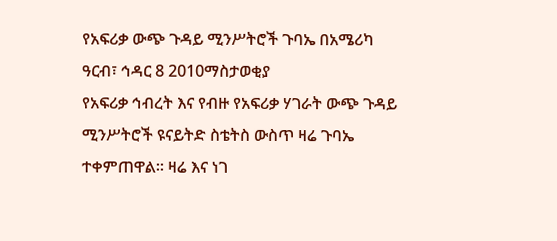የአፍሪቃ ውጭ ጉዳይ ሚንሥትሮች ጉባኤ በአሜሪካ
ዓርብ፣ ኅዳር 8 2010ማስታወቂያ
የአፍሪቃ ኅብረት እና የብዙ የአፍሪቃ ሃገራት ውጭ ጉዳይ ሚንሥትሮች ዩናይትድ ስቴትስ ውስጥ ዛሬ ጉባኤ ተቀምጠዋል። ዛሬ እና ነገ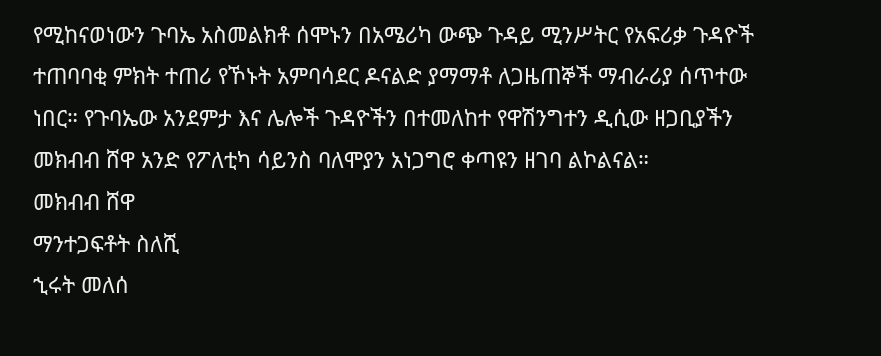የሚከናወነውን ጉባኤ አስመልክቶ ሰሞኑን በአሜሪካ ውጭ ጉዳይ ሚንሥትር የአፍሪቃ ጉዳዮች ተጠባባቂ ምክት ተጠሪ የኾኑት አምባሳደር ዶናልድ ያማማቶ ለጋዜጠኞች ማብራሪያ ሰጥተው ነበር። የጉባኤው አንደምታ እና ሌሎች ጉዳዮችን በተመለከተ የዋሽንግተን ዲሲው ዘጋቢያችን መክብብ ሸዋ አንድ የፖለቲካ ሳይንስ ባለሞያን አነጋግሮ ቀጣዩን ዘገባ ልኮልናል።
መክብብ ሸዋ
ማንተጋፍቶት ስለሺ
ኂሩት መለሰ